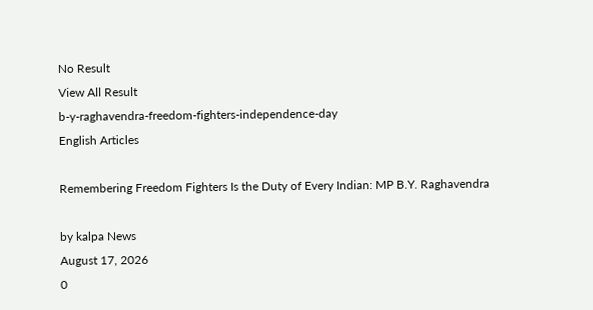No Result
View All Result
b-y-raghavendra-freedom-fighters-independence-day
English Articles

Remembering Freedom Fighters Is the Duty of Every Indian: MP B.Y. Raghavendra

by kalpa News
August 17, 2026
0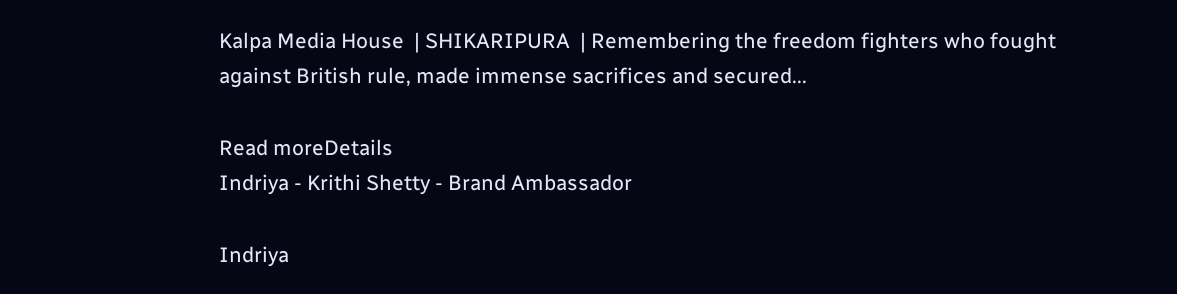Kalpa Media House  | SHIKARIPURA  | Remembering the freedom fighters who fought against British rule, made immense sacrifices and secured...

Read moreDetails
Indriya - Krithi Shetty - Brand Ambassador

Indriya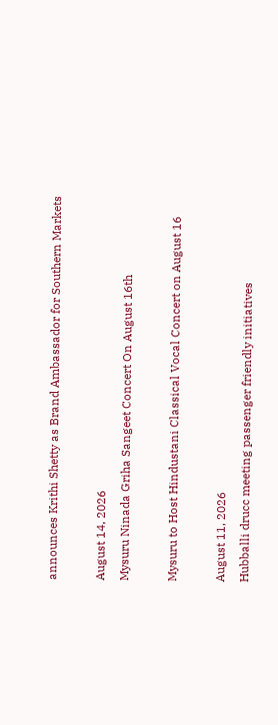announces Krithi Shetty as Brand Ambassador for Southern Markets

August 14, 2026
Mysuru Ninada Griha Sangeet Concert On August 16th

Mysuru to Host Hindustani Classical Vocal Concert on August 16

August 11, 2026
Hubballi drucc meeting passenger friendly initiatives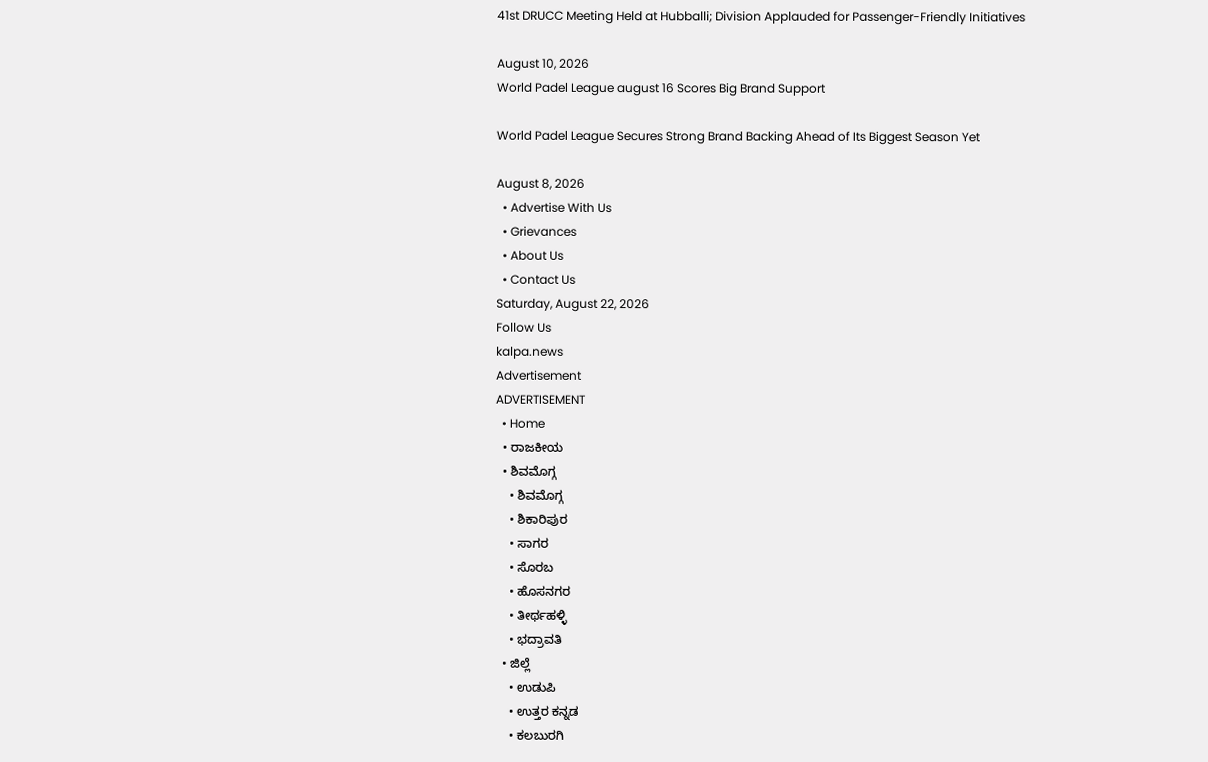41st DRUCC Meeting Held at Hubballi; Division Applauded for Passenger-Friendly Initiatives

August 10, 2026
World Padel League august 16 Scores Big Brand Support

World Padel League Secures Strong Brand Backing Ahead of Its Biggest Season Yet

August 8, 2026
  • Advertise With Us
  • Grievances
  • About Us
  • Contact Us
Saturday, August 22, 2026
Follow Us
kalpa.news
Advertisement
ADVERTISEMENT
  • Home
  • ರಾಜಕೀಯ
  • ಶಿವಮೊಗ್ಗ
    • ಶಿವಮೊಗ್ಗ
    • ಶಿಕಾರಿಪುರ
    • ಸಾಗರ
    • ಸೊರಬ
    • ಹೊಸನಗರ
    • ತೀರ್ಥಹಳ್ಳಿ
    • ಭದ್ರಾವತಿ
  • ಜಿಲ್ಲೆ
    • ಉಡುಪಿ
    • ಉತ್ತರ ಕನ್ನಡ
    • ಕಲಬುರಗಿ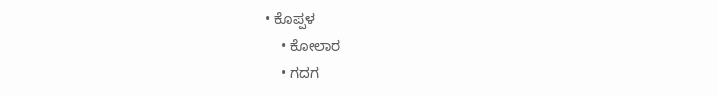• ಕೊಪ್ಪಳ
    • ಕೋಲಾರ
    • ಗದಗ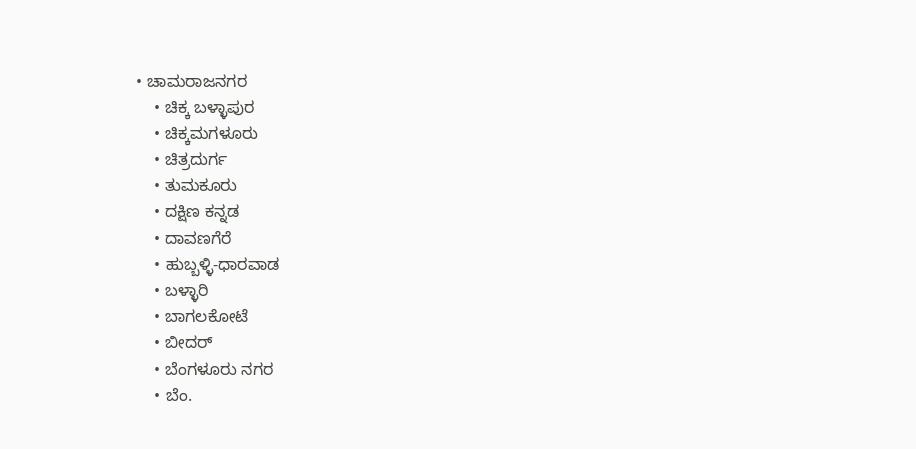• ಚಾಮರಾಜನಗರ
    • ಚಿಕ್ಕ ಬಳ್ಳಾಪುರ
    • ಚಿಕ್ಕಮಗಳೂರು
    • ಚಿತ್ರದುರ್ಗ
    • ತುಮಕೂರು
    • ದಕ್ಷಿಣ ಕನ್ನಡ
    • ದಾವಣಗೆರೆ
    • ಹುಬ್ಬಳ್ಳಿ-ಧಾರವಾಡ
    • ಬಳ್ಳಾರಿ
    • ಬಾಗಲಕೋಟೆ
    • ಬೀದರ್
    • ಬೆಂಗಳೂರು ನಗರ
    • ಬೆಂ.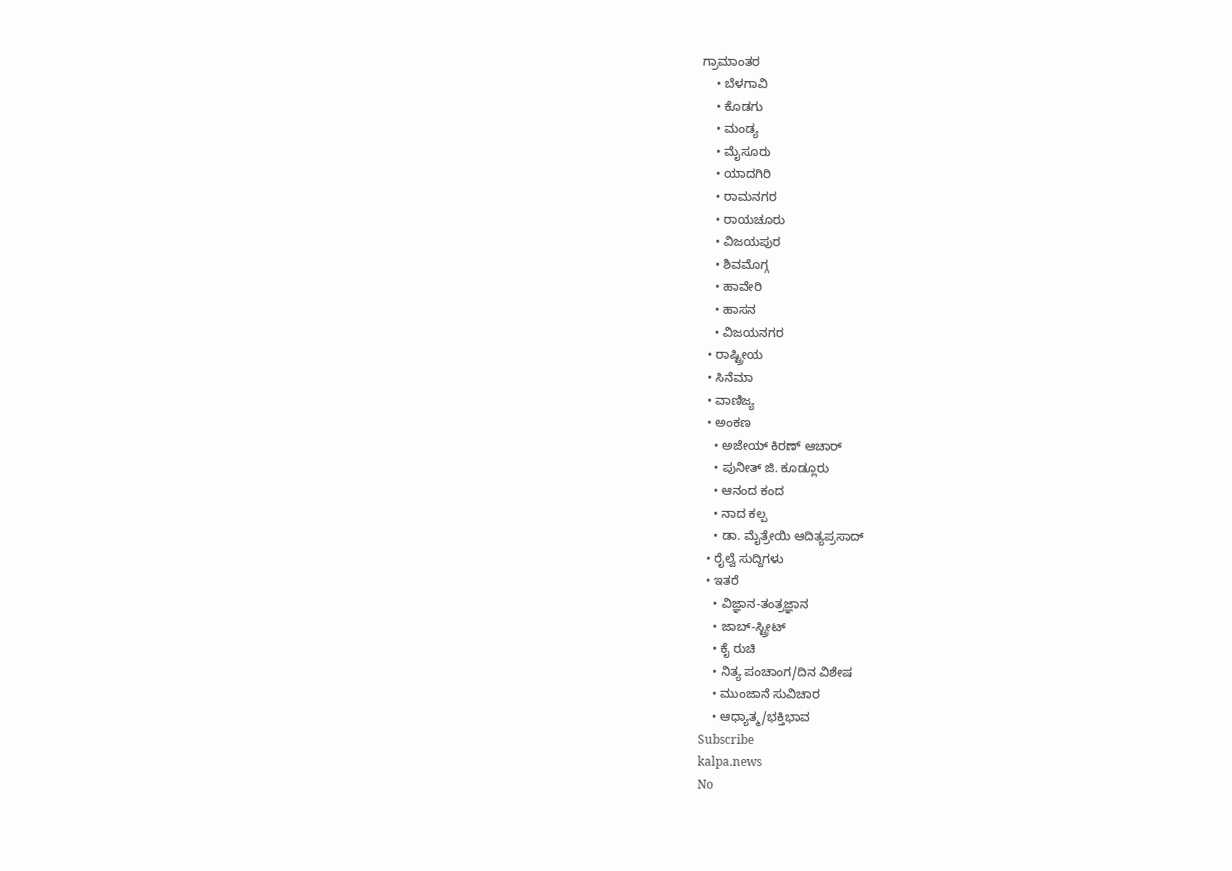ಗ್ರಾಮಾಂತರ
    • ಬೆಳಗಾವಿ
    • ಕೊಡಗು
    • ಮಂಡ್ಯ
    • ಮೈಸೂರು
    • ಯಾದಗಿರಿ
    • ರಾಮನಗರ
    • ರಾಯಚೂರು
    • ವಿಜಯಪುರ
    • ಶಿವಮೊಗ್ಗ
    • ಹಾವೇರಿ
    • ಹಾಸನ
    • ವಿಜಯನಗರ
  • ರಾಷ್ಟ್ರೀಯ
  • ಸಿನೆಮಾ
  • ವಾಣಿಜ್ಯ
  • ಅಂಕಣ
    • ಅಜೇಯ್ ಕಿರಣ್ ಆಚಾರ್
    • ಪುನೀತ್ ಜಿ. ಕೂಡ್ಲೂರು
    • ಆನಂದ ಕಂದ
    • ನಾದ ಕಲ್ಪ
    • ಡಾ. ಮೈತ್ರೇಯಿ ಆದಿತ್ಯಪ್ರಸಾದ್
  • ರೈಲ್ವೆ ಸುದ್ದಿಗಳು
  • ಇತರೆ
    • ವಿಜ್ಞಾನ-ತಂತ್ರಜ್ಞಾನ
    • ಜಾಬ್-ಸ್ಟ್ರೀಟ್
    • ಕೈ ರುಚಿ
    • ನಿತ್ಯ ಪಂಚಾಂಗ/ದಿನ ವಿಶೇಷ
    • ಮುಂಜಾನೆ ಸುವಿಚಾರ
    • ಆಧ್ಯಾತ್ಮ/ಭಕ್ತಿಭಾವ
Subscribe
kalpa.news
No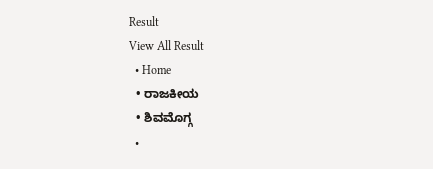Result
View All Result
  • Home
  • ರಾಜಕೀಯ
  • ಶಿವಮೊಗ್ಗ
  •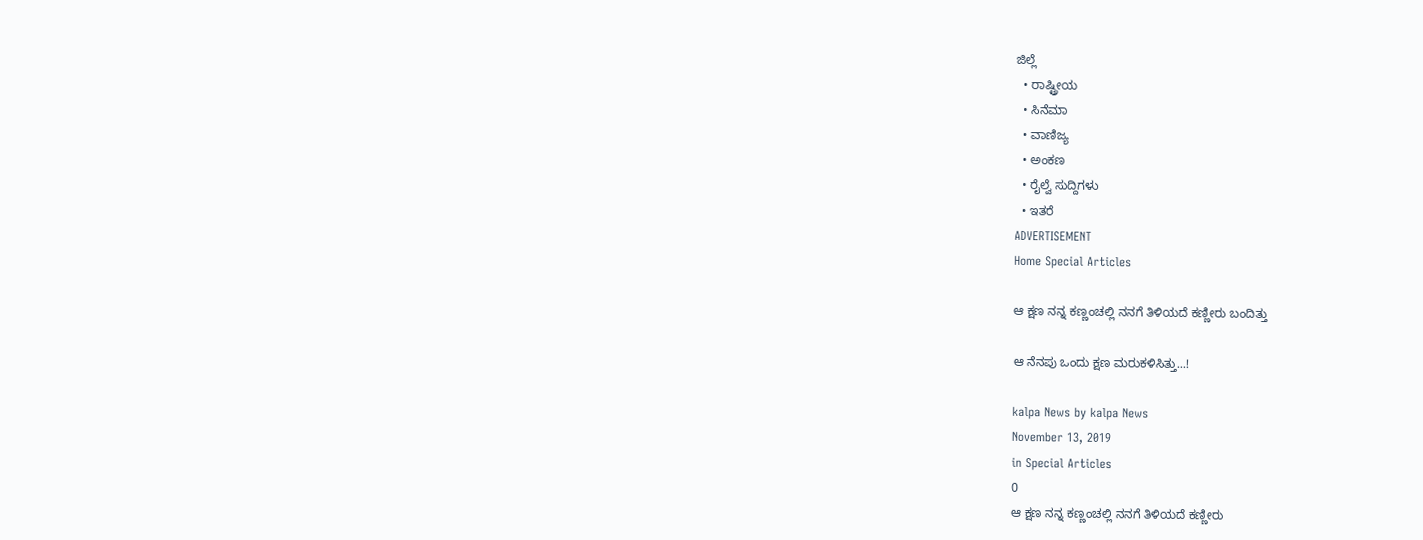ಜಿಲ್ಲೆ
  • ರಾಷ್ಟ್ರೀಯ
  • ಸಿನೆಮಾ
  • ವಾಣಿಜ್ಯ
  • ಅಂಕಣ
  • ರೈಲ್ವೆ ಸುದ್ದಿಗಳು
  • ಇತರೆ
ADVERTISEMENT
Home Special Articles

ಆ ಕ್ಷಣ ನನ್ನ ಕಣ್ಣಂಚಲ್ಲಿ ನನಗೆ ತಿಳಿಯದೆ ಕಣ್ಣೀರು ಬಂದಿತ್ತು

ಆ ನೆನಪು ಒಂದು ಕ್ಷಣ ಮರುಕಳಿಸಿತ್ತು...!

kalpa News by kalpa News
November 13, 2019
in Special Articles
0
ಆ ಕ್ಷಣ ನನ್ನ ಕಣ್ಣಂಚಲ್ಲಿ ನನಗೆ ತಿಳಿಯದೆ ಕಣ್ಣೀರು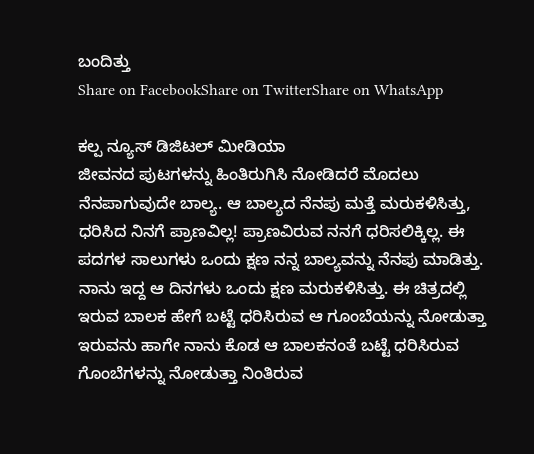ಬಂದಿತ್ತು
Share on FacebookShare on TwitterShare on WhatsApp

ಕಲ್ಪ ನ್ಯೂಸ್ ಡಿಜಿಟಲ್ ಮೀಡಿಯಾ
ಜೀವನದ ಪುಟಗಳನ್ನು ಹಿಂತಿರುಗಿಸಿ ನೋಡಿದರೆ ಮೊದಲು ನೆನಪಾಗುವುದೇ ಬಾಲ್ಯ. ಆ ಬಾಲ್ಯದ ನೆನಪು ಮತ್ತೆ ಮರುಕಳಿಸಿತ್ತು, ಧರಿಸಿದ ನಿನಗೆ ಪ್ರಾಣವಿಲ್ಲ! ಪ್ರಾಣವಿರುವ ನನಗೆ ಧರಿಸಲಿಕ್ಕಿಲ್ಲ. ಈ ಪದಗಳ ಸಾಲುಗಳು ಒಂದು ಕ್ಷಣ ನನ್ನ ಬಾಲ್ಯವನ್ನು ನೆನಪು ಮಾಡಿತ್ತು. ನಾನು ಇದ್ದ ಆ ದಿನಗಳು ಒಂದು ಕ್ಷಣ ಮರುಕಳಿಸಿತ್ತು. ಈ ಚಿತ್ರದಲ್ಲಿ ಇರುವ ಬಾಲಕ ಹೇಗೆ ಬಟ್ಟೆ ಧರಿಸಿರುವ ಆ ಗೂಂಬೆಯನ್ನು ನೋಡುತ್ತಾ ಇರುವನು ಹಾಗೇ ನಾನು ಕೊಡ ಆ ಬಾಲಕನಂತೆ ಬಟ್ಟೆ ಧರಿಸಿರುವ ಗೊಂಬೆಗಳನ್ನು ನೋಡುತ್ತಾ ನಿಂತಿರುವ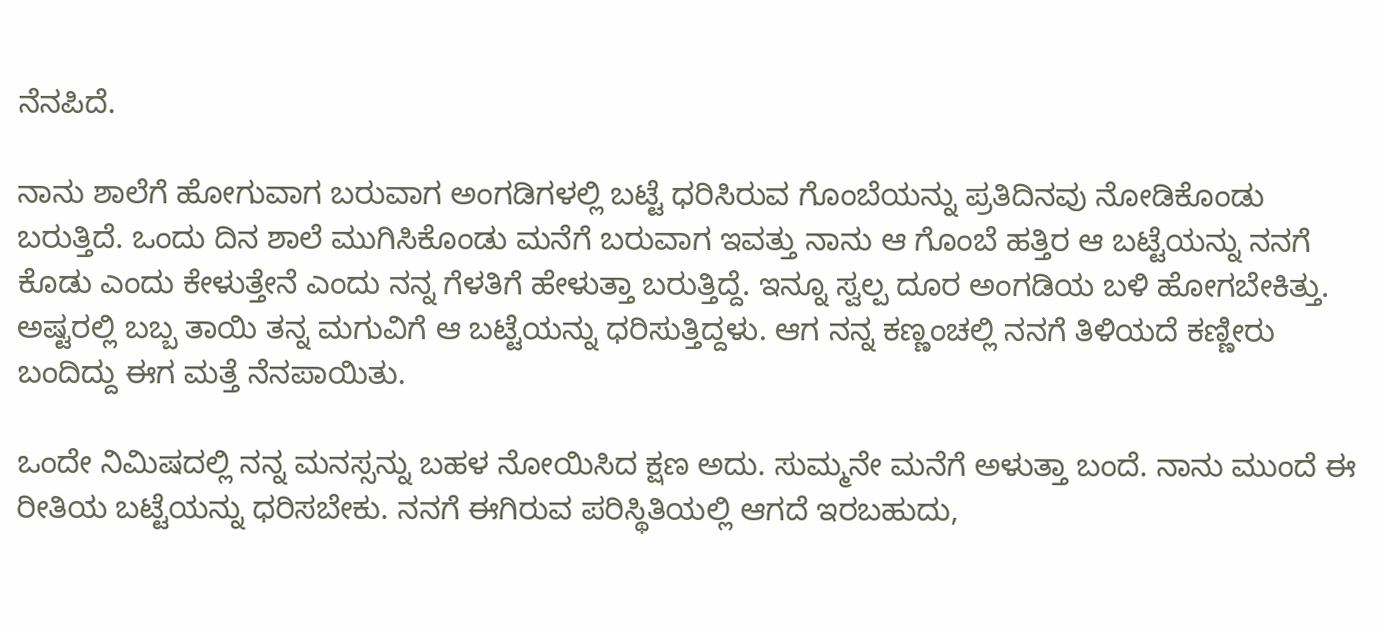ನೆನಪಿದೆ.

ನಾನು ಶಾಲೆಗೆ ಹೋಗುವಾಗ ಬರುವಾಗ ಅಂಗಡಿಗಳಲ್ಲಿ ಬಟ್ಟೆ ಧರಿಸಿರುವ ಗೊಂಬೆಯನ್ನು ಪ್ರತಿದಿನವು ನೋಡಿಕೊಂಡು ಬರುತ್ತಿದೆ. ಒಂದು ದಿನ ಶಾಲೆ ಮುಗಿಸಿಕೊಂಡು ಮನೆಗೆ ಬರುವಾಗ ಇವತ್ತು ನಾನು ಆ ಗೊಂಬೆ ಹತ್ತಿರ ಆ ಬಟ್ಟೆಯನ್ನು ನನಗೆ ಕೊಡು ಎಂದು ಕೇಳುತ್ತೇನೆ ಎಂದು ನನ್ನ ಗೆಳತಿಗೆ ಹೇಳುತ್ತಾ ಬರುತ್ತಿದ್ದೆ. ಇನ್ನೂ ಸ್ವಲ್ಪ ದೂರ ಅಂಗಡಿಯ ಬಳಿ ಹೋಗಬೇಕಿತ್ತು. ಅಷ್ಟರಲ್ಲಿ ಬಬ್ಬ ತಾಯಿ ತನ್ನ ಮಗುವಿಗೆ ಆ ಬಟ್ಟೆಯನ್ನು ಧರಿಸುತ್ತಿದ್ದಳು. ಆಗ ನನ್ನ ಕಣ್ಣಂಚಲ್ಲಿ ನನಗೆ ತಿಳಿಯದೆ ಕಣ್ಣೀರು ಬಂದಿದ್ದು ಈಗ ಮತ್ತೆ ನೆನಪಾಯಿತು.

ಒಂದೇ ನಿಮಿಷದಲ್ಲಿ ನನ್ನ ಮನಸ್ಸನ್ನು ಬಹಳ ನೋಯಿಸಿದ ಕ್ಷಣ ಅದು. ಸುಮ್ಮನೇ ಮನೆಗೆ ಅಳುತ್ತಾ ಬಂದೆ. ನಾನು ಮುಂದೆ ಈ ರೀತಿಯ ಬಟ್ಟೆಯನ್ನು ಧರಿಸಬೇಕು. ನನಗೆ ಈಗಿರುವ ಪರಿಸ್ಥಿತಿಯಲ್ಲಿ ಆಗದೆ ಇರಬಹುದು,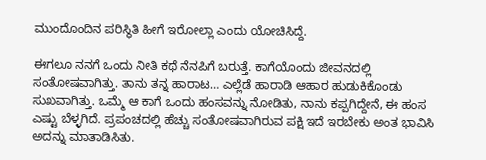ಮುಂದೊಂದಿನ ಪರಿಸ್ಥಿತಿ ಹೀಗೆ ಇರೋಲ್ಲಾ ಎಂದು ಯೋಚಿಸಿದ್ದೆ.

ಈಗಲೂ ನನಗೆ ಒಂದು ನೀತಿ ಕಥೆ ನೆನಪಿಗೆ ಬರುತ್ತೆ. ಕಾಗೆಯೊಂದು ಜೀವನದಲ್ಲಿ ಸಂತೋಷವಾಗಿತ್ತು. ತಾನು ತನ್ನ ಹಾರಾಟ… ಎಲ್ಲೆಡೆ ಹಾರಾಡಿ ಆಹಾರ ಹುಡುಕಿಕೊಂಡು ಸುಖವಾಗಿತ್ತು. ಒಮ್ಮೆ ಆ ಕಾಗೆ ಒಂದು ಹಂಸವನ್ನು ನೋಡಿತು, ನಾನು ಕಪ್ಪಗಿದ್ದೇನೆ, ಈ ಹಂಸ ಎಷ್ಟು ಬೆಳ್ಳಗಿದೆ. ಪ್ರಪಂಚದಲ್ಲಿ ಹೆಚ್ಚು ಸಂತೋಷವಾಗಿರುವ ಪಕ್ಷಿ ಇದೆ ಇರಬೇಕು ಅಂತ ಭಾವಿಸಿ ಅದನ್ನು ಮಾತಾಡಿಸಿತು.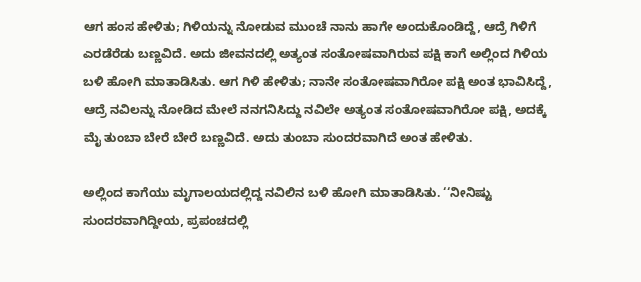ಆಗ ಹಂಸ ಹೇಳಿತು; ಗಿಳಿಯನ್ನು ನೋಡುವ ಮುಂಚೆ ನಾನು ಹಾಗೇ ಅಂದುಕೊಂಡಿದ್ದೆ, ಆದ್ರೆ ಗಿಳಿಗೆ ಎರಡೆರೆಡು ಬಣ್ಣವಿದೆ. ಅದು ಜೀವನದಲ್ಲಿ ಅತ್ಯಂತ ಸಂತೋಷವಾಗಿರುವ ಪಕ್ಷಿ ಕಾಗೆ ಅಲ್ಲಿಂದ ಗಿಳಿಯ ಬಳಿ ಹೋಗಿ ಮಾತಾಡಿಸಿತು. ಆಗ ಗಿಳಿ ಹೇಳಿತು; ನಾನೇ ಸಂತೋಷವಾಗಿರೋ ಪಕ್ಷಿ ಅಂತ ಭಾವಿಸಿದ್ದೆ, ಆದ್ರೆ ನವಿಲನ್ನು ನೋಡಿದ ಮೇಲೆ ನನಗನಿಸಿದ್ದು ನವಿಲೇ ಅತ್ಯಂತ ಸಂತೋಷವಾಗಿರೋ ಪಕ್ಷಿ, ಅದಕ್ಕೆ ಮೈ ತುಂಬಾ ಬೇರೆ ಬೇರೆ ಬಣ್ಣವಿದೆ. ಅದು ತುಂಬಾ ಸುಂದರವಾಗಿದೆ ಅಂತ ಹೇಳಿತು.

ಅಲ್ಲಿಂದ ಕಾಗೆಯು ಮೃಗಾಲಯದಲ್ಲಿದ್ದ ನವಿಲಿನ ಬಳಿ ಹೋಗಿ ಮಾತಾಡಿಸಿತು. ‘‘ನೀನಿಷ್ಟು ಸುಂದರವಾಗಿದ್ದೀಯ, ಪ್ರಪಂಚದಲ್ಲಿ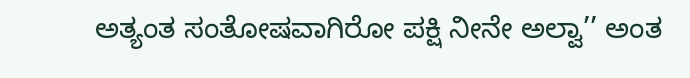ಅತ್ಯಂತ ಸಂತೋಷವಾಗಿರೋ ಪಕ್ಷಿ ನೀನೇ ಅಲ್ವಾ’’ ಅಂತ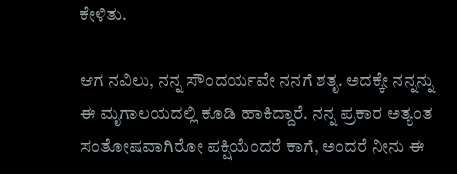ಕೇಳಿತು.

ಆಗ ನವಿಲು, ನನ್ನ ಸೌಂದರ್ಯವೇ ನನಗೆ ಶತೃ. ಅದಕ್ಕೇ ನನ್ನನ್ನು ಈ ಮೃಗಾಲಯದಲ್ಲಿ ಕೂಡಿ ಹಾಕಿದ್ದಾರೆ. ನನ್ನ ಪ್ರಕಾರ ಅತ್ಯಂತ ಸಂತೋಷವಾಗಿರೋ ಪಕ್ಷಿಯೆಂದರೆ ಕಾಗೆ, ಅಂದರೆ ನೀನು ಈ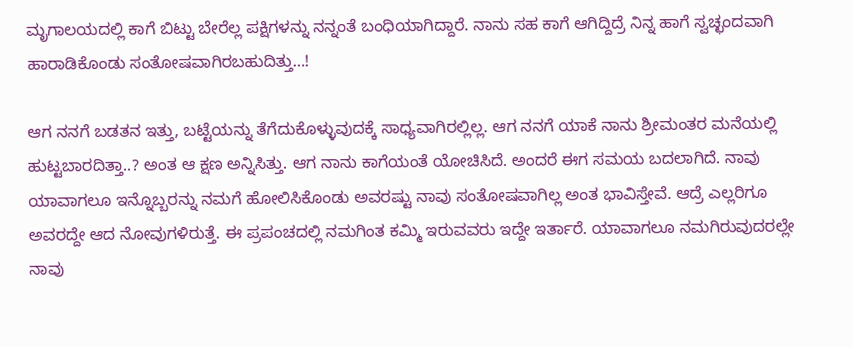ಮೃಗಾಲಯದಲ್ಲಿ ಕಾಗೆ ಬಿಟ್ಟು ಬೇರೆಲ್ಲ ಪಕ್ಷಿಗಳನ್ನು ನನ್ನಂತೆ ಬಂಧಿಯಾಗಿದ್ದಾರೆ. ನಾನು ಸಹ ಕಾಗೆ ಆಗಿದ್ದಿದ್ರೆ ನಿನ್ನ ಹಾಗೆ ಸ್ವಚ್ಛಂದವಾಗಿ ಹಾರಾಡಿಕೊಂಡು ಸಂತೋಷವಾಗಿರಬಹುದಿತ್ತು…!

ಆಗ ನನಗೆ ಬಡತನ ಇತ್ತು, ಬಟ್ಟೆಯನ್ನು ತೆಗೆದುಕೊಳ್ಳುವುದಕ್ಕೆ ಸಾಧ್ಯವಾಗಿರಲ್ಲಿಲ್ಲ. ಆಗ ನನಗೆ ಯಾಕೆ ನಾನು ಶ್ರೀಮಂತರ ಮನೆಯಲ್ಲಿ ಹುಟ್ಟಬಾರದಿತ್ತಾ..? ಅಂತ ಆ ಕ್ಷಣ ಅನ್ನಿಸಿತ್ತು. ಆಗ ನಾನು ಕಾಗೆಯಂತೆ ಯೋಚಿಸಿದೆ. ಅಂದರೆ ಈಗ ಸಮಯ ಬದಲಾಗಿದೆ. ನಾವು ಯಾವಾಗಲೂ ಇನ್ನೊಬ್ಬರನ್ನು ನಮಗೆ ಹೋಲಿಸಿಕೊಂಡು ಅವರಷ್ಟು ನಾವು ಸಂತೋಷವಾಗಿಲ್ಲ ಅಂತ ಭಾವಿಸ್ತೇವೆ. ಆದ್ರೆ ಎಲ್ಲರಿಗೂ ಅವರದ್ದೇ ಆದ ನೋವುಗಳಿರುತ್ತೆ. ಈ ಪ್ರಪಂಚದಲ್ಲಿ ನಮಗಿಂತ ಕಮ್ಮಿ ಇರುವವರು ಇದ್ದೇ ಇರ್ತಾರೆ. ಯಾವಾಗಲೂ ನಮಗಿರುವುದರಲ್ಲೇ ನಾವು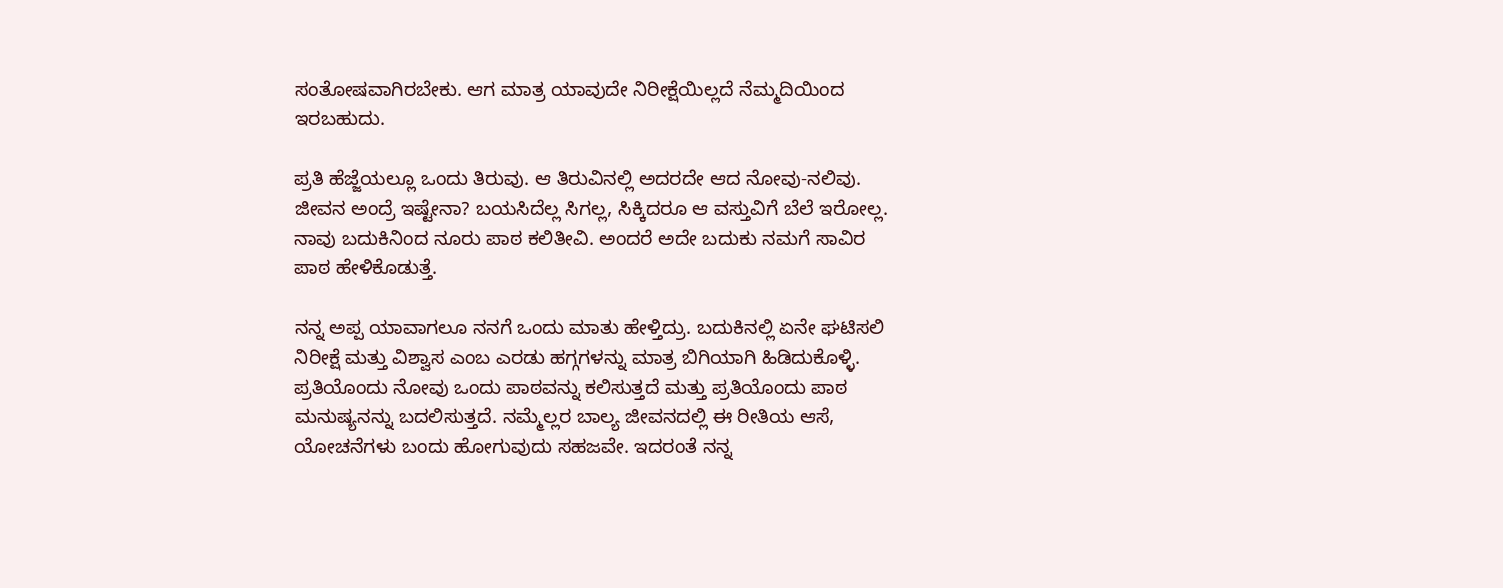ಸಂತೋಷವಾಗಿರಬೇಕು. ಆಗ ಮಾತ್ರ ಯಾವುದೇ ನಿರೀಕ್ಷೆಯಿಲ್ಲದೆ ನೆಮ್ಮದಿಯಿಂದ ಇರಬಹುದು.

ಪ್ರತಿ ಹೆಜ್ಜೆಯಲ್ಲೂ ಒಂದು ತಿರುವು. ಆ ತಿರುವಿನಲ್ಲಿ ಅದರದೇ ಆದ ನೋವು-ನಲಿವು. ಜೀವನ ಅಂದ್ರೆ ಇಷ್ಟೇನಾ? ಬಯಸಿದೆಲ್ಲ ಸಿಗಲ್ಲ, ಸಿಕ್ಕಿದರೂ ಆ ವಸ್ತುವಿಗೆ ಬೆಲೆ ಇರೋಲ್ಲ. ನಾವು ಬದುಕಿನಿಂದ ನೂರು ಪಾಠ ಕಲಿತೀವಿ. ಅಂದರೆ ಅದೇ ಬದುಕು ನಮಗೆ ಸಾವಿರ ಪಾಠ ಹೇಳಿಕೊಡುತ್ತೆ.

ನನ್ನ ಅಪ್ಪ ಯಾವಾಗಲೂ ನನಗೆ ಒಂದು ಮಾತು ಹೇಳ್ತಿದ್ರು. ಬದುಕಿನಲ್ಲಿ ಏನೇ ಘಟಿಸಲಿ ನಿರೀಕ್ಷೆ ಮತ್ತು ವಿಶ್ವಾಸ ಎಂಬ ಎರಡು ಹಗ್ಗಗಳನ್ನು ಮಾತ್ರ ಬಿಗಿಯಾಗಿ ಹಿಡಿದುಕೊಳ್ಳಿ. ಪ್ರತಿಯೊಂದು ನೋವು ಒಂದು ಪಾಠವನ್ನು ಕಲಿಸುತ್ತದೆ ಮತ್ತು ಪ್ರತಿಯೊಂದು ಪಾಠ ಮನುಷ್ಯನನ್ನು ಬದಲಿಸುತ್ತದೆ. ನಮ್ಮೆಲ್ಲರ ಬಾಲ್ಯ ಜೀವನದಲ್ಲಿ ಈ ರೀತಿಯ ಆಸೆ, ಯೋಚನೆಗಳು ಬಂದು ಹೋಗುವುದು ಸಹಜವೇ. ಇದರಂತೆ ನನ್ನ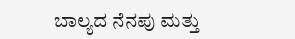ಬಾಲ್ಯದ ನೆನಪು ಮತ್ತು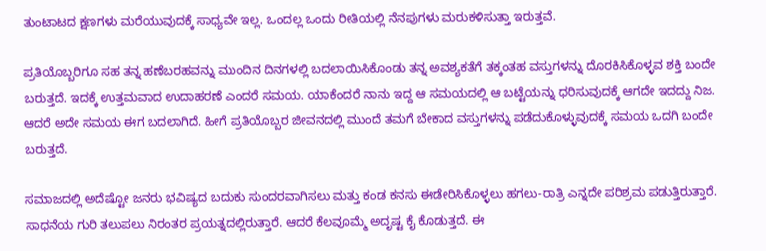ತುಂಟಾಟದ ಕ್ಷಣಗಳು ಮರೆಯುವುದಕ್ಕೆ ಸಾಧ್ಯವೇ ಇಲ್ಲ. ಒಂದಲ್ಲ ಒಂದು ರೀತಿಯಲ್ಲಿ ನೆನಪುಗಳು ಮರುಕಳಿಸುತ್ತಾ ಇರುತ್ತವೆ.

ಪ್ರತಿಯೊಬ್ಬರಿಗೂ ಸಹ ತನ್ನ ಹಣೆಬರಹವನ್ನು ಮುಂದಿನ ದಿನಗಳಲ್ಲಿ ಬದಲಾಯಿಸಿಕೊಂಡು ತನ್ನ ಅವಶ್ಯಕತೆಗೆ ತಕ್ಕಂತಹ ವಸ್ತುಗಳನ್ನು ದೊರಕಿಸಿಕೊಳ್ಳವ ಶಕ್ತಿ ಬಂದೇ ಬರುತ್ತದೆ. ಇದಕ್ಕೆ ಉತ್ತಮವಾದ ಉದಾಹರಣೆ ಎಂದರೆ ಸಮಯ. ಯಾಕೆಂದರೆ ನಾನು ಇದ್ದ ಆ ಸಮಯದಲ್ಲಿ ಆ ಬಟ್ಟೆಯನ್ನು ಧರಿಸುವುದಕ್ಕೆ ಆಗದೇ ಇದದ್ದು ನಿಜ. ಆದರೆ ಅದೇ ಸಮಯ ಈಗ ಬದಲಾಗಿದೆ. ಹೀಗೆ ಪ್ರತಿಯೊಬ್ಬರ ಜೀವನದಲ್ಲಿ ಮುಂದೆ ತಮಗೆ ಬೇಕಾದ ವಸ್ತುಗಳನ್ನು ಪಡೆದುಕೊಳ್ಳುವುದಕ್ಕೆ ಸಮಯ ಒದಗಿ ಬಂದೇ ಬರುತ್ತದೆ.

ಸಮಾಜದಲ್ಲಿ ಅದೆಷ್ಟೋ ಜನರು ಭವಿಷ್ಯದ ಬದುಕು ಸುಂದರವಾಗಿಸಲು ಮತ್ತು ಕಂಡ ಕನಸು ಈಡೇರಿಸಿಕೊಳ್ಳಲು ಹಗಲು-ರಾತ್ರಿ ಎನ್ನದೇ ಪರಿಶ್ರಮ ಪಡುತ್ತಿರುತ್ತಾರೆ. ಸಾಧನೆಯ ಗುರಿ ತಲುಪಲು ನಿರಂತರ ಪ್ರಯತ್ನದಲ್ಲಿರುತ್ತಾರೆ. ಆದರೆ ಕೆಲವೂಮ್ಮೆ ಅದೃಷ್ಟ ಕೈ ಕೊಡುತ್ತದೆ. ಈ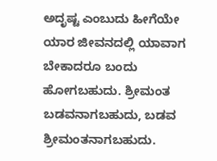ಅದೃಷ್ಟ ಎಂಬುದು ಹೀಗೆಯೇ ಯಾರ ಜೀವನದಲ್ಲಿ ಯಾವಾಗ ಬೇಕಾದರೂ ಬಂದು ಹೋಗಬಹುದು. ಶ್ರೀಮಂತ ಬಡವನಾಗಬಹುದು, ಬಡವ ಶ್ರೀಮಂತನಾಗಬಹುದು.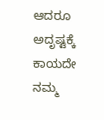ಆದರೂ ಅದೃಷ್ಟಕ್ಕೆ ಕಾಯದೇ ನಮ್ಮ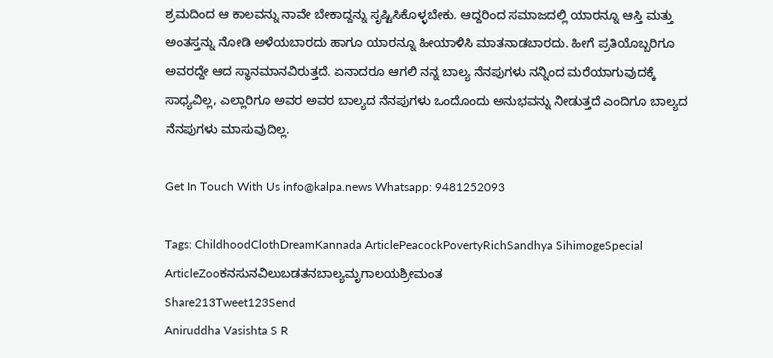ಶ್ರಮದಿಂದ ಆ ಕಾಲವನ್ನು ನಾವೇ ಬೇಕಾದ್ದನ್ನು ಸೃಷ್ಟಿಸಿಕೊಳ್ಳಬೇಕು. ಆದ್ದರಿಂದ ಸಮಾಜದಲ್ಲಿ ಯಾರನ್ನೂ ಆಸ್ತಿ ಮತ್ತು ಅಂತಸ್ತನ್ನು ನೋಡಿ ಅಳೆಯಬಾರದು ಹಾಗೂ ಯಾರನ್ನೂ ಹೀಯಾಳಿಸಿ ಮಾತನಾಡಬಾರದು. ಹೀಗೆ ಪ್ರತಿಯೊಬ್ಬರಿಗೂ ಅವರದ್ದೇ ಆದ ಸ್ಥಾನಮಾನವಿರುತ್ತದೆ. ಏನಾದರೂ ಆಗಲಿ ನನ್ನ ಬಾಲ್ಯ ನೆನಪುಗಳು ನನ್ನಿಂದ ಮರೆಯಾಗುವುದಕ್ಕೆ ಸಾಧ್ಯವಿಲ್ಲ, ಎಲ್ಲಾರಿಗೂ ಅವರ ಅವರ ಬಾಲ್ಯದ ನೆನಪುಗಳು ಒಂದೊಂದು ಅನುಭವನ್ನು ನೀಡುತ್ತದೆ ಎಂದಿಗೂ ಬಾಲ್ಯದ ನೆನಪುಗಳು ಮಾಸುವುದಿಲ್ಲ.

Get In Touch With Us info@kalpa.news Whatsapp: 9481252093

Tags: ChildhoodClothDreamKannada ArticlePeacockPovertyRichSandhya SihimogeSpecial ArticleZooಕನಸುನವಿಲುಬಡತನಬಾಲ್ಯಮೃಗಾಲಯಶ್ರೀಮಂತ
Share213Tweet123Send
Aniruddha Vasishta S R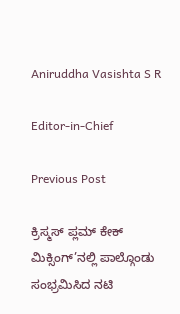Aniruddha Vasishta S R

Editor-in-Chief

Previous Post

ಕ್ರಿಸ್ಮಸ್ ಪ್ಲಮ್ ಕೇಕ್ ಮಿಕ್ಸಿಂಗ್’ನಲ್ಲಿ ಪಾಲ್ಗೊಂಡು ಸಂಭ್ರಮಿಸಿದ ನಟಿ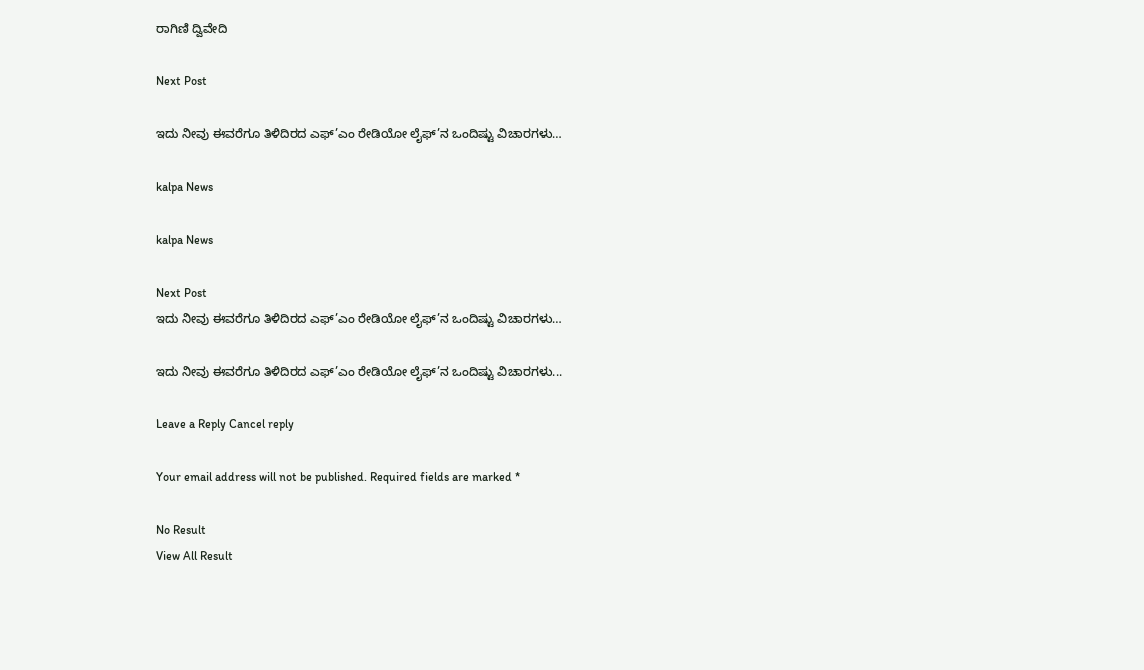ರಾಗಿಣಿ ದ್ವಿವೇದಿ

Next Post

ಇದು ನೀವು ಈವರೆಗೂ ತಿಳಿದಿರದ ಎಫ್’ಎಂ ರೇಡಿಯೋ ಲೈಫ್’ನ ಒಂದಿಷ್ಟು ವಿಚಾರಗಳು…

kalpa News

kalpa News

Next Post
ಇದು ನೀವು ಈವರೆಗೂ ತಿಳಿದಿರದ ಎಫ್’ಎಂ ರೇಡಿಯೋ ಲೈಫ್’ನ ಒಂದಿಷ್ಟು ವಿಚಾರಗಳು…

ಇದು ನೀವು ಈವರೆಗೂ ತಿಳಿದಿರದ ಎಫ್’ಎಂ ರೇಡಿಯೋ ಲೈಫ್’ನ ಒಂದಿಷ್ಟು ವಿಚಾರಗಳು...

Leave a Reply Cancel reply

Your email address will not be published. Required fields are marked *

No Result
View All Result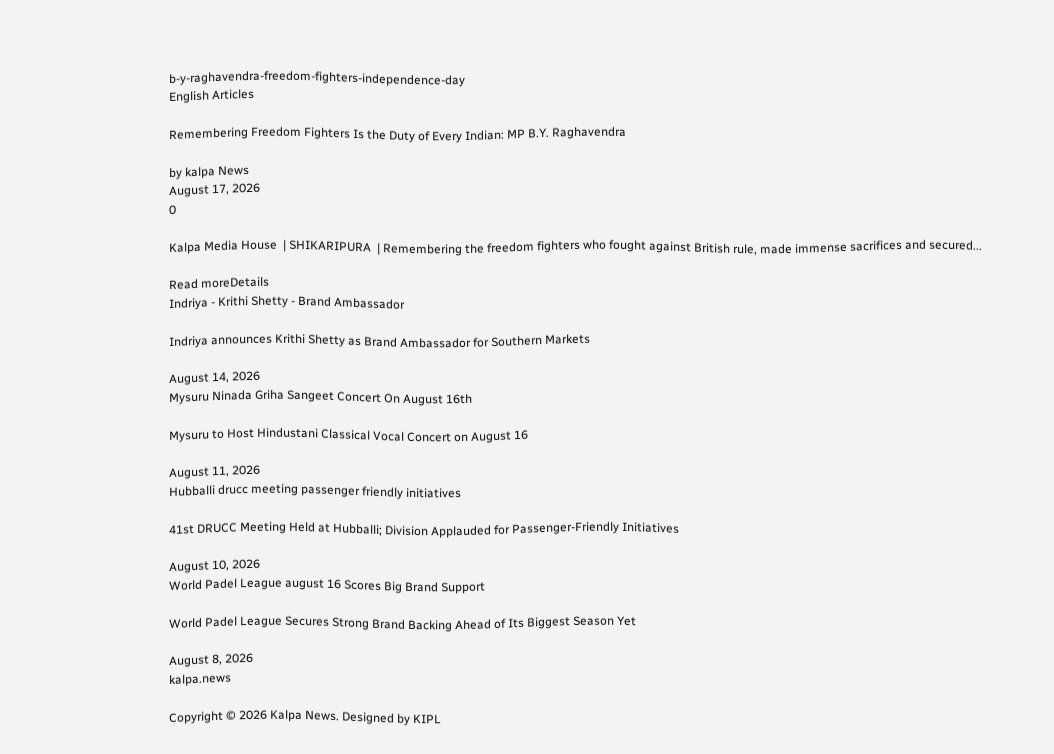b-y-raghavendra-freedom-fighters-independence-day
English Articles

Remembering Freedom Fighters Is the Duty of Every Indian: MP B.Y. Raghavendra

by kalpa News
August 17, 2026
0

Kalpa Media House  | SHIKARIPURA  | Remembering the freedom fighters who fought against British rule, made immense sacrifices and secured...

Read moreDetails
Indriya - Krithi Shetty - Brand Ambassador

Indriya announces Krithi Shetty as Brand Ambassador for Southern Markets

August 14, 2026
Mysuru Ninada Griha Sangeet Concert On August 16th

Mysuru to Host Hindustani Classical Vocal Concert on August 16

August 11, 2026
Hubballi drucc meeting passenger friendly initiatives

41st DRUCC Meeting Held at Hubballi; Division Applauded for Passenger-Friendly Initiatives

August 10, 2026
World Padel League august 16 Scores Big Brand Support

World Padel League Secures Strong Brand Backing Ahead of Its Biggest Season Yet

August 8, 2026
kalpa.news

Copyright © 2026 Kalpa News. Designed by KIPL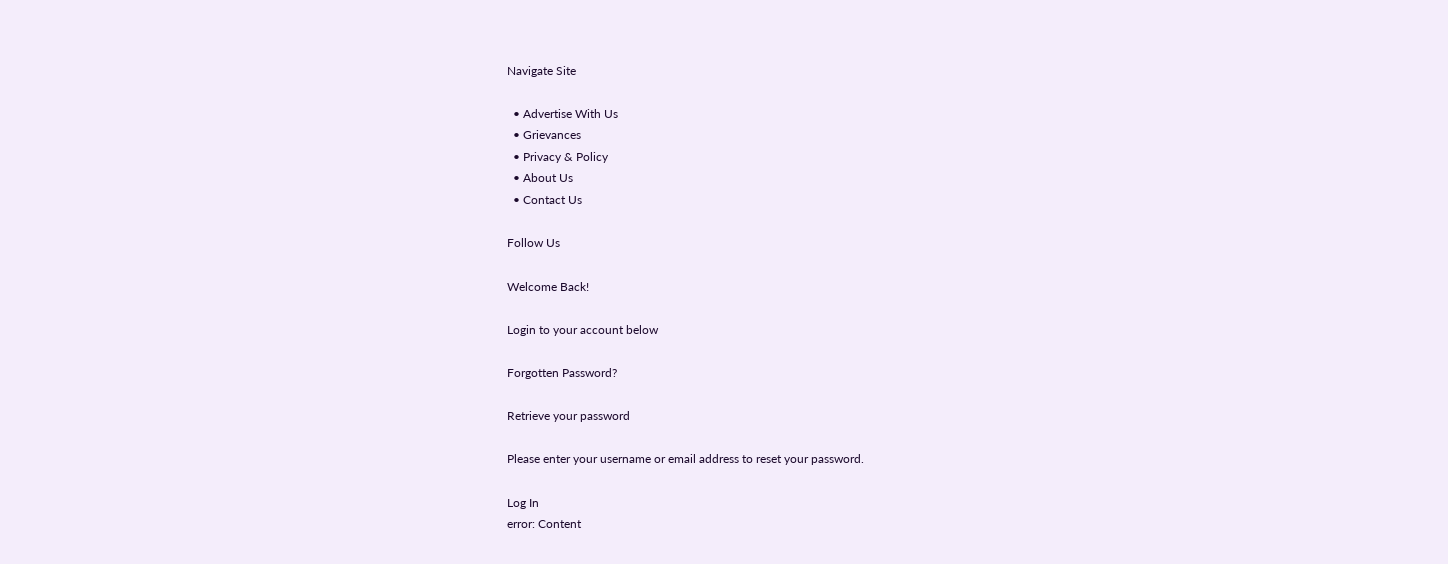Navigate Site

  • Advertise With Us
  • Grievances
  • Privacy & Policy
  • About Us
  • Contact Us

Follow Us

Welcome Back!

Login to your account below

Forgotten Password?

Retrieve your password

Please enter your username or email address to reset your password.

Log In
error: Content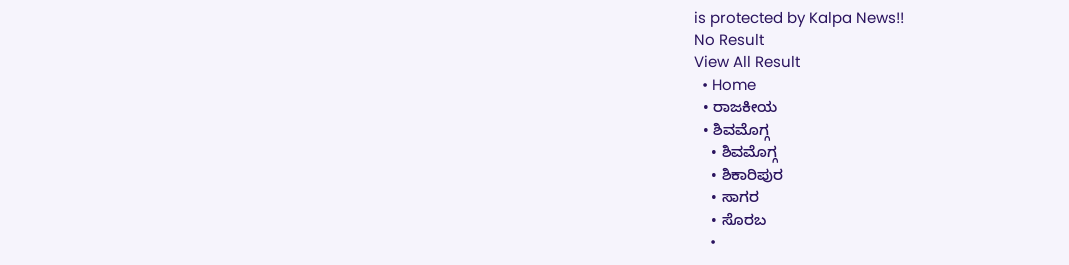is protected by Kalpa News!!
No Result
View All Result
  • Home
  • ರಾಜಕೀಯ
  • ಶಿವಮೊಗ್ಗ
    • ಶಿವಮೊಗ್ಗ
    • ಶಿಕಾರಿಪುರ
    • ಸಾಗರ
    • ಸೊರಬ
    •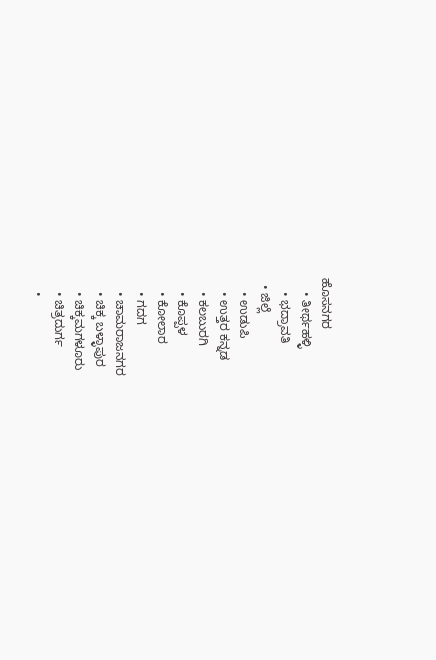ಹೊಸನಗರ
    • ತೀರ್ಥಹಳ್ಳಿ
    • ಭದ್ರಾವತಿ
  • ಜಿಲ್ಲೆ
    • ಉಡುಪಿ
    • ಉತ್ತರ ಕನ್ನಡ
    • ಕಲಬುರಗಿ
    • ಕೊಪ್ಪಳ
    • ಕೋಲಾರ
    • ಗದಗ
    • ಚಾಮರಾಜನಗರ
    • ಚಿಕ್ಕ ಬಳ್ಳಾಪುರ
    • ಚಿಕ್ಕಮಗಳೂರು
    • ಚಿತ್ರದುರ್ಗ
    •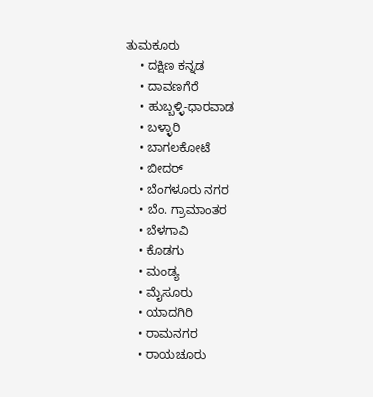ತುಮಕೂರು
    • ದಕ್ಷಿಣ ಕನ್ನಡ
    • ದಾವಣಗೆರೆ
    • ಹುಬ್ಬಳ್ಳಿ-ಧಾರವಾಡ
    • ಬಳ್ಳಾರಿ
    • ಬಾಗಲಕೋಟೆ
    • ಬೀದರ್
    • ಬೆಂಗಳೂರು ನಗರ
    • ಬೆಂ. ಗ್ರಾಮಾಂತರ
    • ಬೆಳಗಾವಿ
    • ಕೊಡಗು
    • ಮಂಡ್ಯ
    • ಮೈಸೂರು
    • ಯಾದಗಿರಿ
    • ರಾಮನಗರ
    • ರಾಯಚೂರು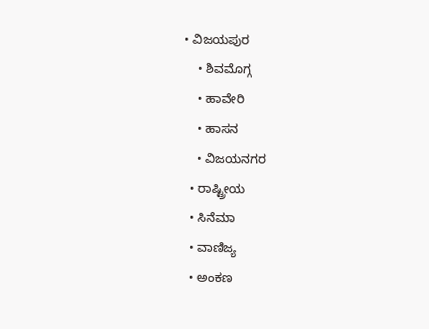• ವಿಜಯಪುರ
    • ಶಿವಮೊಗ್ಗ
    • ಹಾವೇರಿ
    • ಹಾಸನ
    • ವಿಜಯನಗರ
  • ರಾಷ್ಟ್ರೀಯ
  • ಸಿನೆಮಾ
  • ವಾಣಿಜ್ಯ
  • ಅಂಕಣ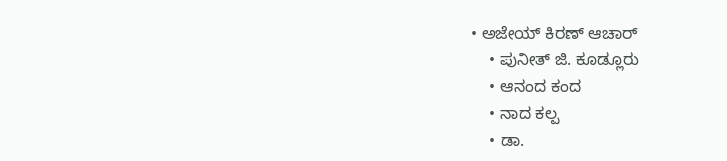• ಅಜೇಯ್ ಕಿರಣ್ ಆಚಾರ್
    • ಪುನೀತ್ ಜಿ. ಕೂಡ್ಲೂರು
    • ಆನಂದ ಕಂದ
    • ನಾದ ಕಲ್ಪ
    • ಡಾ.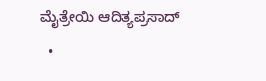ಮೈತ್ರೇಯಿ ಆದಿತ್ಯಪ್ರಸಾದ್
  •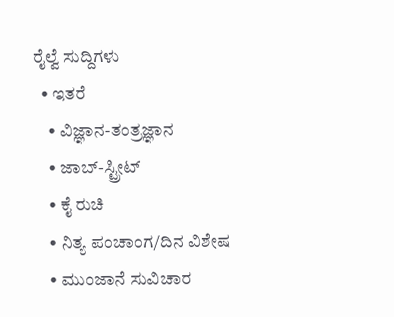ರೈಲ್ವೆ ಸುದ್ದಿಗಳು
  • ಇತರೆ
    • ವಿಜ್ಞಾನ-ತಂತ್ರಜ್ಞಾನ
    • ಜಾಬ್-ಸ್ಟ್ರೀಟ್
    • ಕೈ ರುಚಿ
    • ನಿತ್ಯ ಪಂಚಾಂಗ/ದಿನ ವಿಶೇಷ
    • ಮುಂಜಾನೆ ಸುವಿಚಾರ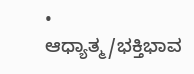• ಆಧ್ಯಾತ್ಮ/ಭಕ್ತಿಭಾವ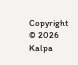Copyright © 2026 Kalpa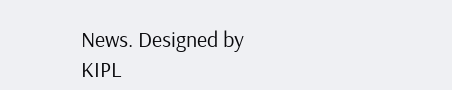News. Designed by KIPL